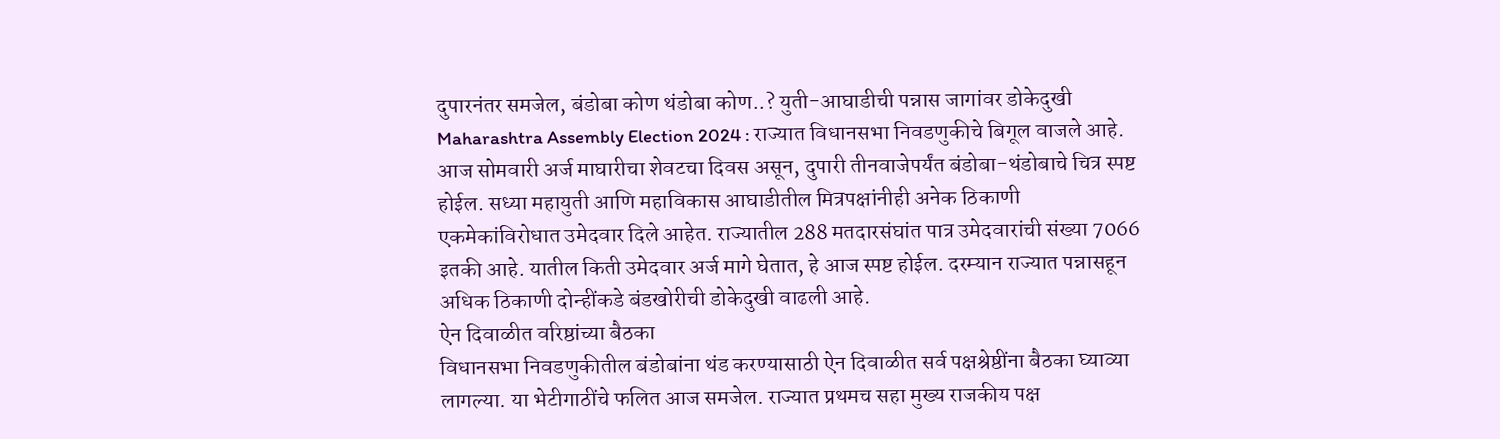दुपारनंतर समजेल, बंडोबा कोण थंडोबा कोण..? युती-आघाडीची पन्नास जागांवर डोकेदुखी
Maharashtra Assembly Election 2024 : राज्यात विधानसभा निवडणुकीचे बिगूल वाजले आहे. आज सोमवारी अर्ज माघारीचा शेवटचा दिवस असून, दुपारी तीनवाजेपर्यंत बंडोबा-थंडोबाचे चित्र स्पष्ट होईल. सध्या महायुती आणि महाविकास आघाडीतील मित्रपक्षांनीही अनेक ठिकाणी एकमेकांविरोधात उमेदवार दिले आहेत. राज्यातील 288 मतदारसंघांत पात्र उमेदवारांची संख्या 7066 इतकी आहे. यातील किती उमेदवार अर्ज मागे घेतात, हे आज स्पष्ट होईल. दरम्यान राज्यात पन्नासहून अधिक ठिकाणी दोन्हींकडे बंडखोरीची डोकेदुखी वाढली आहे.
ऐन दिवाळीत वरिष्ठांच्या बैठका
विधानसभा निवडणुकीतील बंडोबांना थंड करण्यासाठी ऐन दिवाळीत सर्व पक्षश्रेष्ठींना बैठका घ्याव्या लागल्या. या भेटीगाठींचे फलित आज समजेल. राज्यात प्रथमच सहा मुख्य राजकीय पक्ष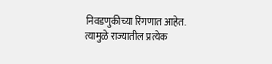निवडणुकीच्या रिंगणात आहेत. त्यामुळे राज्यातील प्रत्येक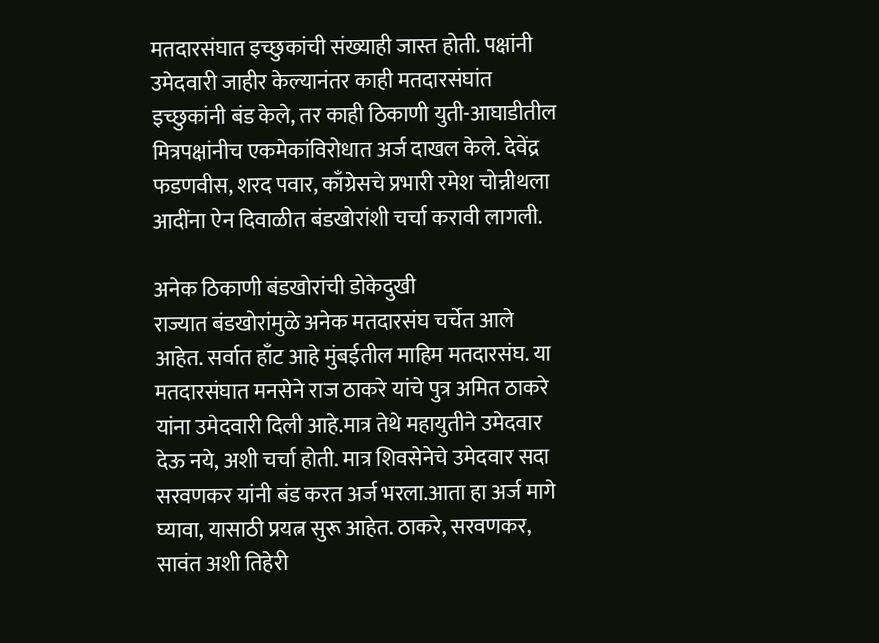मतदारसंघात इच्छुकांची संख्याही जास्त होती. पक्षांनी उमेदवारी जाहीर केल्यानंतर काही मतदारसंघांत इच्छुकांनी बंड केले, तर काही ठिकाणी युती-आघाडीतील मित्रपक्षांनीच एकमेकांविरोधात अर्ज दाखल केले. देवेंद्र फडणवीस, शरद पवार, काँग्रेसचे प्रभारी रमेश चोन्नीथला आदींना ऐन दिवाळीत बंडखोरांशी चर्चा करावी लागली.

अनेक ठिकाणी बंडखोरांची डोकेदुखी
राज्यात बंडखोरांमुळे अनेक मतदारसंघ चर्चेत आले आहेत. सर्वात हाँट आहे मुंबईतील माहिम मतदारसंघ. या मतदारसंघात मनसेने राज ठाकरे यांचे पुत्र अमित ठाकरे यांना उमेदवारी दिली आहे.मात्र तेथे महायुतीने उमेदवार देऊ नये, अशी चर्चा होती. मात्र शिवसेनेचे उमेदवार सदा सरवणकर यांनी बंड करत अर्ज भरला.आता हा अर्ज मागे घ्यावा, यासाठी प्रयत्न सुरू आहेत. ठाकरे, सरवणकर, सावंत अशी तिहेरी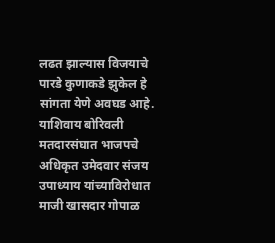लढत झाल्यास विजयाचे पारडे कुणाकडे झुकेल हे सांगता येणे अवघड आहे. याशिवाय बोरिवली मतदारसंघात भाजपचे अधिकृत उमेदवार संजय उपाध्याय यांच्याविरोधात माजी खासदार गोपाळ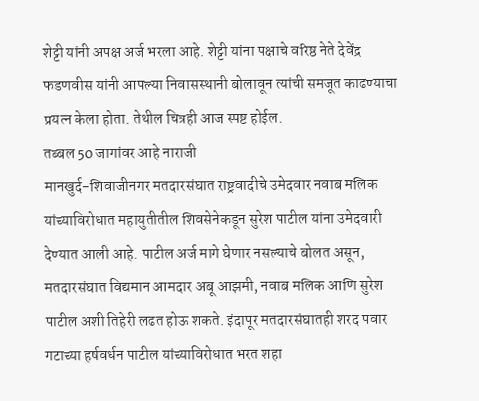शेट्टी यांनी अपक्ष अर्ज भरला आहे. शेट्टी यांना पक्षाचे वरिष्ठ नेते देवेंद्र फडणवीस यांनी आपल्या निवासस्थानी बोलावून त्यांची समजूत काढण्याचा प्रयत्न केला होता. तेथील चित्रही आज स्पष्ट होईल.
तब्बल 50 जागांवर आहे नाराजी
मानखुर्द-शिवाजीनगर मतदारसंघात राष्ट्रवादीचे उमेदवार नवाब मलिक यांच्याविरोधात महायुतीतील शिवसेनेकडून सुरेश पाटील यांना उमेदवारी देण्यात आली आहे. पाटील अर्ज मागे घेणार नसल्याचे बोलत असून, मतदारसंघात विद्यमान आमदार अबू आझमी, नवाब मलिक आणि सुरेश पाटील अशी तिहेरी लढत होऊ शकते. इंदापूर मतदारसंघातही शरद पवार गटाच्या हर्षवर्धन पाटील यांच्याविरोधात भरत शहा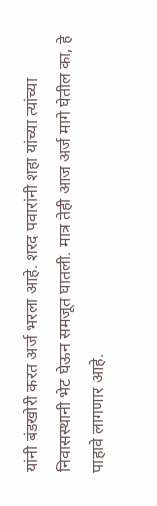यांनी बंडखोरी करत अर्ज भरला आहे. शरद पवारांनी शहा यांच्या त्यांच्या निवासस्थानी भेट घेऊन समजूत घातली. मात्र तेही आज अर्ज मागे घेतील का, हे पाहावे लागणार आहे.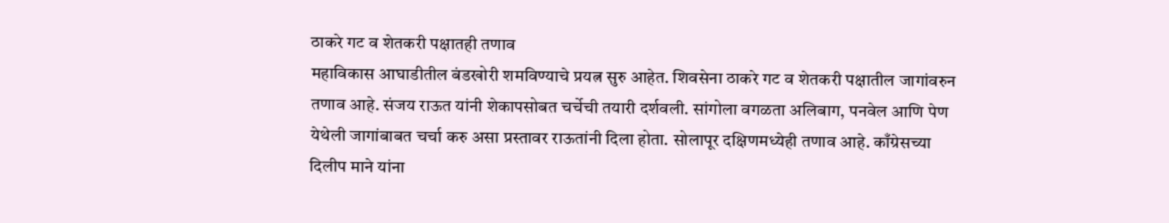ठाकरे गट व शेतकरी पक्षातही तणाव
महाविकास आघाडीतील बंडखोरी शमविण्याचे प्रयत्न सुरु आहेत. शिवसेना ठाकरे गट व शेतकरी पक्षातील जागांवरुन तणाव आहे. संजय राऊत यांनी शेकापसोबत चर्चेची तयारी दर्शवली. सांगोला वगळता अलिबाग, पनवेल आणि पेण येथेली जागांबाबत चर्चा करु असा प्रस्तावर राऊतांनी दिला होता. सोलापूर दक्षिणमध्येही तणाव आहे. काँग्रेसच्या दिलीप माने यांना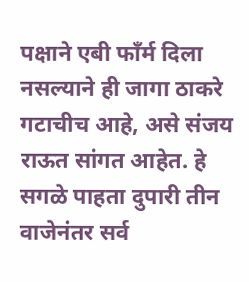पक्षाने एबी फाँर्म दिला नसल्याने ही जागा ठाकरे गटाचीच आहे, असे संजय राऊत सांगत आहेत. हे सगळे पाहता दुपारी तीन वाजेनंतर सर्व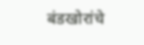बंडखोरांचे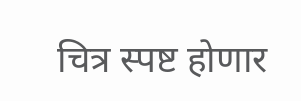चित्र स्पष्ट होणार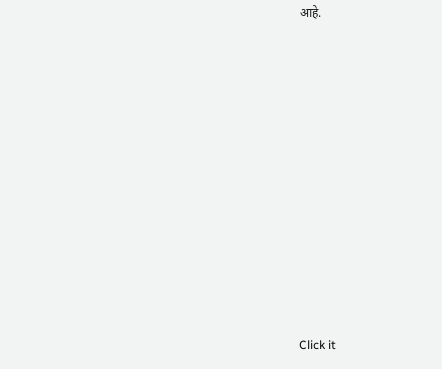आहे.












Click it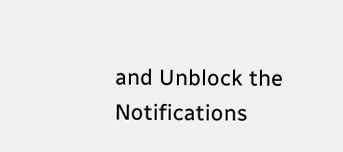and Unblock the Notifications